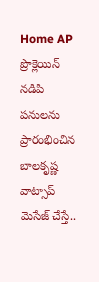Home AP ప్రొక్లెయిన్ నడిపి పనులను ప్రారంభించిన బాలకృష్ణ వాట్సాప్ మెసేజ్ చేస్తే..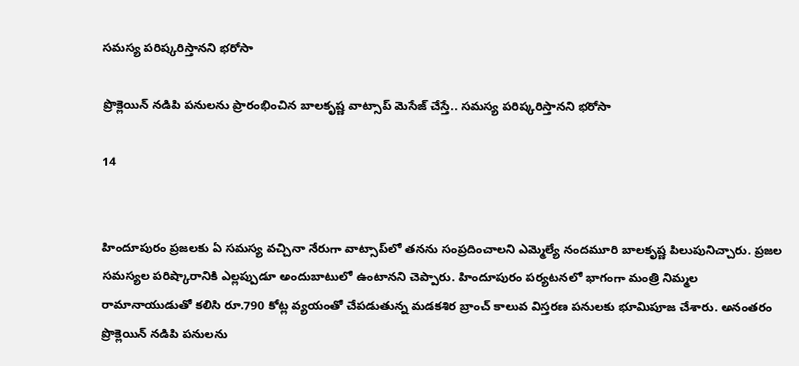సమస్య పరిష్కరిస్తానని భరోసా

ప్రొక్లెయిన్ నడిపి పనులను ప్రారంభించిన బాలకృష్ణ వాట్సాప్ మెసేజ్ చేస్తే.. సమస్య పరిష్కరిస్తానని భరోసా

14


హిందూపురం ప్రజలకు ఏ సమస్య వచ్చినా నేరుగా వాట్సాప్‌లో తనను సంప్రదించాలని ఎమ్మెల్యే నందమూరి బాలకృష్ణ పిలుపునిచ్చారు. ప్రజల సమస్యల పరిష్కారానికి ఎల్లప్పుడూ అందుబాటులో ఉంటానని చెప్పారు. హిందూపురం పర్యటనలో భాగంగా మంత్రి నిమ్మల రామానాయుడుతో కలిసి రూ.790 కోట్ల వ్యయంతో చేపడుతున్న మడకశిర బ్రాంచ్ కాలువ విస్తరణ పనులకు భూమిపూజ చేశారు. అనంతరం ప్రొక్లెయిన్ నడిపి పనులను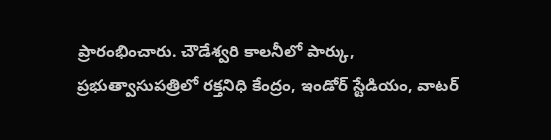ప్రారంభించారు. చౌడేశ్వరి కాలనీలో పార్కు, ప్రభుత్వాసుపత్రిలో రక్తనిధి కేంద్రం, ఇండోర్ స్టేడియం, వాటర్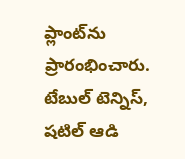ప్లాంట్‌ను ప్రారంభించారు. టేబుల్ టెన్నిస్, షటిల్ ఆడి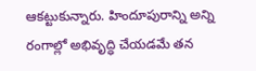ఆకట్టుకున్నారు. హిందూపురాన్ని అన్ని రంగాల్లో అభివృద్ధి చేయడమే తన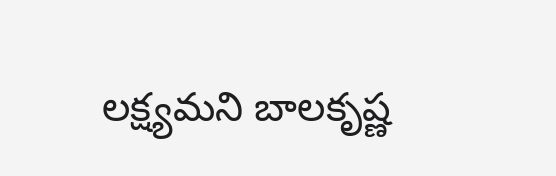లక్ష్యమని బాలకృష్ణ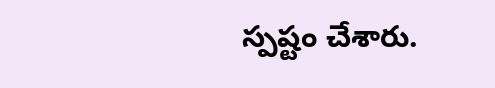స్పష్టం చేశారు.